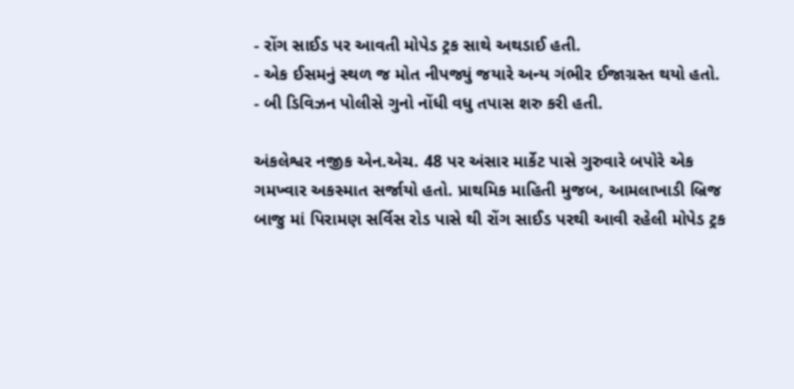- રોંગ સાઈડ પર આવતી મોપેડ ટ્રક સાથે અથડાઈ હતી.
- એક ઈસમનું સ્થળ જ મોત નીપજ્યું જયારે અન્ય ગંભીર ઈજાગ્રસ્ત થયો હતો.
- બી ડિવિઝન પોલીસે ગુનો નોંધી વધુ તપાસ શરુ કરી હતી.

અંકલેશ્વર નજીક એન.એચ. 48 પર અંસાર માર્કેટ પાસે ગુરુવારે બપોરે એક ગમખ્વાર અકસ્માત સર્જાયો હતો. પ્રાથમિક માહિતી મુજબ, આમલાખાડી બ્રિજ બાજુ માં પિરામણ સર્વિસ રોડ પાસે થી રોંગ સાઈડ પરથી આવી રહેલી મોપેડ ટ્રક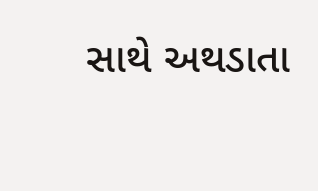સાથે અથડાતા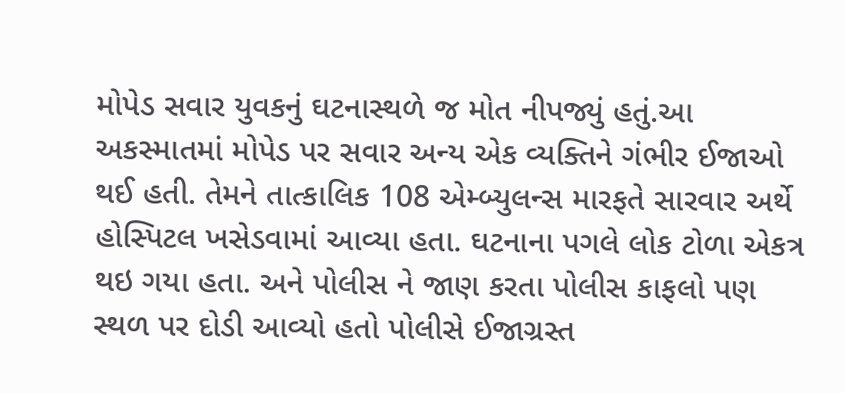મોપેડ સવાર યુવકનું ઘટનાસ્થળે જ મોત નીપજ્યું હતું.આ અકસ્માતમાં મોપેડ પર સવાર અન્ય એક વ્યક્તિને ગંભીર ઈજાઓ થઈ હતી. તેમને તાત્કાલિક 108 એમ્બ્યુલન્સ મારફતે સારવાર અર્થે હોસ્પિટલ ખસેડવામાં આવ્યા હતા. ઘટનાના પગલે લોક ટોળા એકત્ર થઇ ગયા હતા. અને પોલીસ ને જાણ કરતા પોલીસ કાફલો પણ સ્થળ પર દોડી આવ્યો હતો પોલીસે ઈજાગ્રસ્ત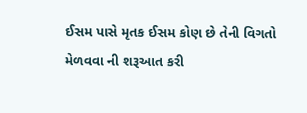ઈસમ પાસે મૃતક ઈસમ કોણ છે તેની વિગતો મેળવવા ની શરૂઆત કરી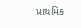પ્રાથમિક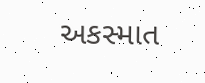અકસ્માત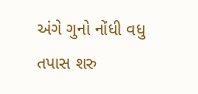અંગે ગુનો નોંધી વધુ તપાસ શરુ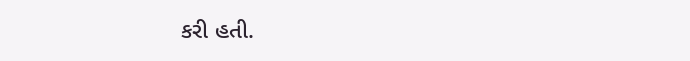કરી હતી.